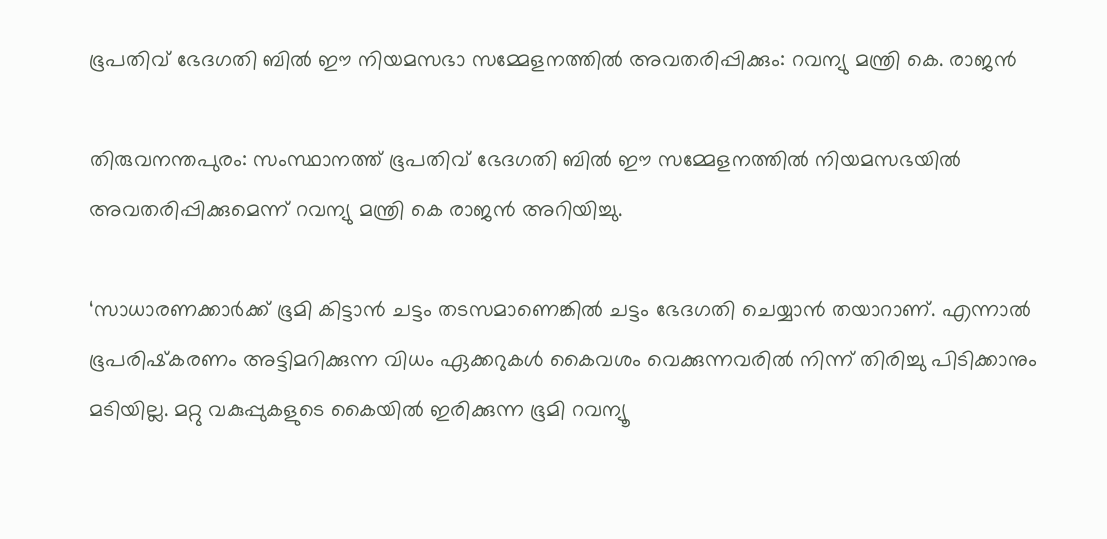ഭൂപതിവ് ഭേദഗതി ബില്‍ ഈ നിയമസഭാ സമ്മേളനത്തില്‍ അവതരിപ്പിക്കും: റവന്യു മന്ത്രി കെ. രാജന്‍

തിരുവനന്തപുരം: സംസ്ഥാനത്ത് ഭൂപതിവ് ഭേദഗതി ബില്‍ ഈ സമ്മേളനത്തില്‍ നിയമസഭയില്‍ അവതരിപ്പിക്കുമെന്ന് റവന്യു മന്ത്രി കെ രാജന്‍ അറിയിച്ചു.

‘സാധാരണക്കാര്‍ക്ക് ഭൂമി കിട്ടാന്‍ ചട്ടം തടസമാണെങ്കില്‍ ചട്ടം ഭേദഗതി ചെയ്യാന്‍ തയാറാണ്. എന്നാല്‍ ഭൂപരിഷ്‌കരണം അട്ടിമറിക്കുന്ന വിധം ഏക്കറുകള്‍ കൈവശം വെക്കുന്നവരില്‍ നിന്ന് തിരിച്ചു പിടിക്കാനും മടിയില്ല. മറ്റു വകുപ്പുകളുടെ കൈയില്‍ ഇരിക്കുന്ന ഭൂമി റവന്യൂ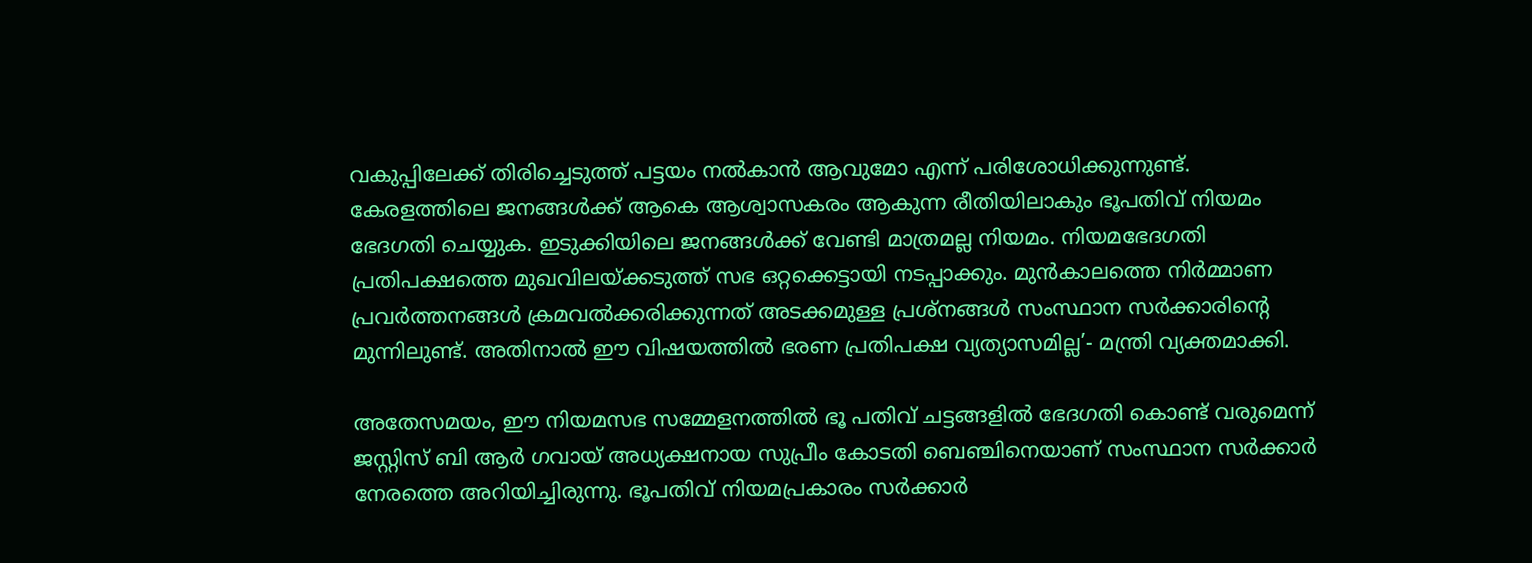വകുപ്പിലേക്ക് തിരിച്ചെടുത്ത് പട്ടയം നല്‍കാന്‍ ആവുമോ എന്ന് പരിശോധിക്കുന്നുണ്ട്. കേരളത്തിലെ ജനങ്ങള്‍ക്ക് ആകെ ആശ്വാസകരം ആകുന്ന രീതിയിലാകും ഭൂപതിവ് നിയമം ഭേദഗതി ചെയ്യുക. ഇടുക്കിയിലെ ജനങ്ങള്‍ക്ക് വേണ്ടി മാത്രമല്ല നിയമം. നിയമഭേദഗതി പ്രതിപക്ഷത്തെ മുഖവിലയ്ക്കടുത്ത് സഭ ഒറ്റക്കെട്ടായി നടപ്പാക്കും. മുന്‍കാലത്തെ നിര്‍മ്മാണ പ്രവര്‍ത്തനങ്ങള്‍ ക്രമവല്‍ക്കരിക്കുന്നത് അടക്കമുള്ള പ്രശ്‌നങ്ങള്‍ സംസ്ഥാന സര്‍ക്കാരിന്റെ മുന്നിലുണ്ട്. അതിനാല്‍ ഈ വിഷയത്തില്‍ ഭരണ പ്രതിപക്ഷ വ്യത്യാസമില്ല’- മന്ത്രി വ്യക്തമാക്കി.

അതേസമയം, ഈ നിയമസഭ സമ്മേളനത്തില്‍ ഭൂ പതിവ് ചട്ടങ്ങളില്‍ ഭേദഗതി കൊണ്ട് വരുമെന്ന് ജസ്റ്റിസ് ബി ആര്‍ ഗവായ് അധ്യക്ഷനായ സുപ്രീം കോടതി ബെഞ്ചിനെയാണ് സംസ്ഥാന സര്‍ക്കാര്‍ നേരത്തെ അറിയിച്ചിരുന്നു. ഭൂപതിവ് നിയമപ്രകാരം സര്‍ക്കാര്‍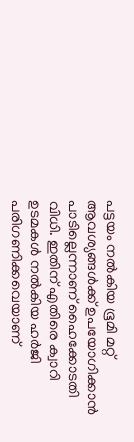പട്ടയം നല്‍കിയ ഭൂമി മറ്റ് ആവശ്യങ്ങള്‍ക്ക് ഉപയോഗിക്കാന്‍ പാടില്ലെന്നാണ് ഹൈക്കോടതി വിധി. ഇതിന് എതിരെ ക്വാറി ഉടമകള്‍ നല്‍കിയ ഹര്‍ജി പരിഗണിക്കവെയാണ്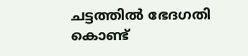ചട്ടത്തില്‍ ഭേദഗതി കൊണ്ട്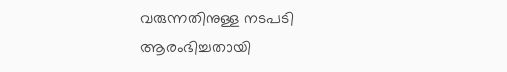വരുന്നതിനുള്ള നടപടി ആരംഭിച്ചതായി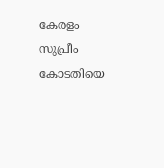കേരളം സുപ്രീം കോടതിയെ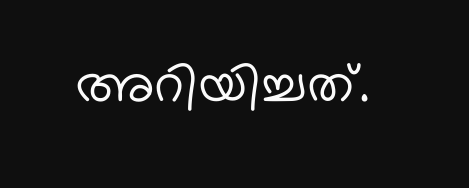അറിയിച്ചത്.